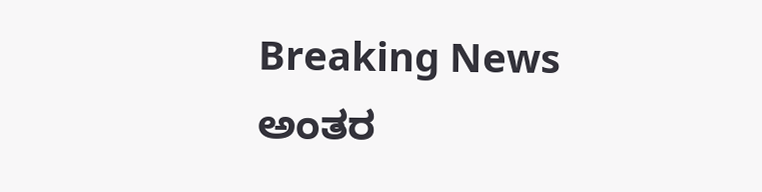Breaking News
ಅಂತರ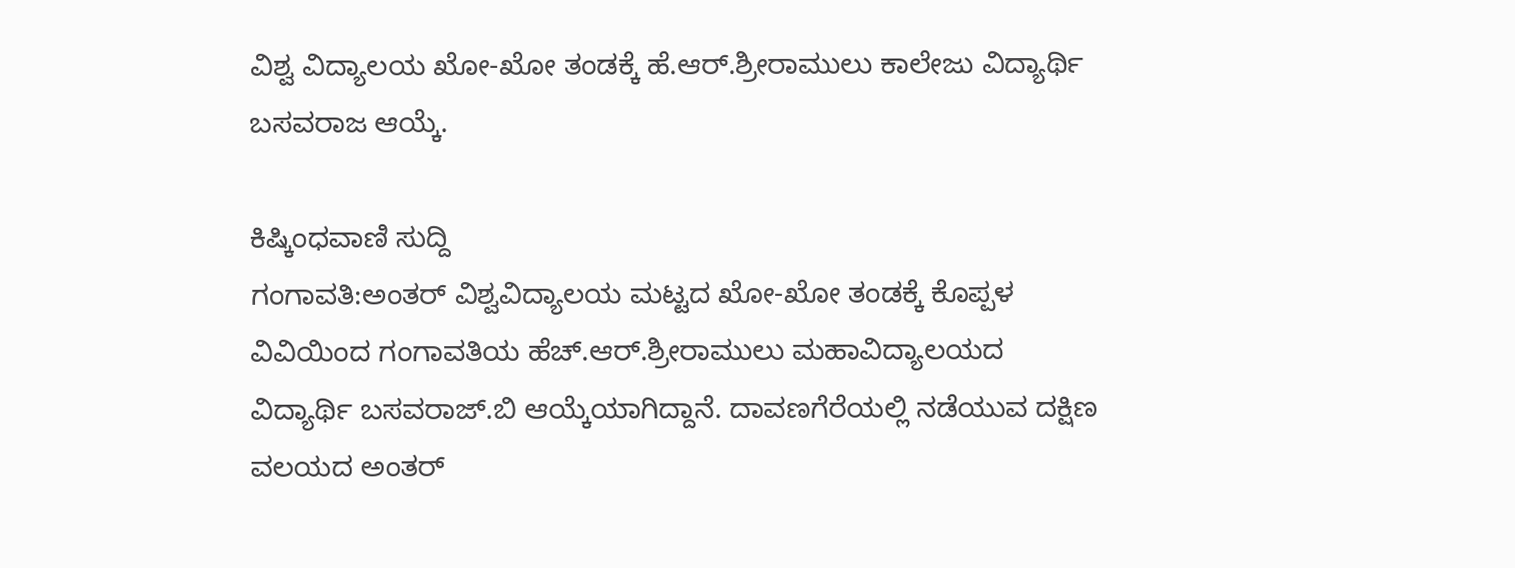ವಿಶ್ವ ವಿದ್ಯಾಲಯ ಖೋ-ಖೋ ತಂಡಕ್ಕೆ ಹೆ.ಆರ್.ಶ್ರೀರಾಮುಲು ಕಾಲೇಜು ವಿದ್ಯಾರ್ಥಿ ಬಸವರಾಜ ಆಯ್ಕೆ.

ಕಿಷ್ಕಿಂಧವಾಣಿ ಸುದ್ದಿ
ಗಂಗಾವತಿ:ಅಂತ‌ರ್ ವಿಶ್ವವಿದ್ಯಾಲಯ ಮಟ್ಟದ ಖೋ-ಖೋ ತಂಡಕ್ಕೆ ಕೊಪ್ಪಳ ವಿವಿಯಿಂದ ಗಂಗಾವತಿಯ ಹೆಚ್.ಆರ್.ಶ್ರೀರಾಮುಲು ಮಹಾವಿದ್ಯಾಲಯದ ವಿದ್ಯಾರ್ಥಿ ಬಸವರಾಜ್.ಬಿ ಆಯ್ಕೆಯಾಗಿದ್ದಾನೆ. ದಾವಣಗೆರೆಯಲ್ಲಿ ನಡೆಯುವ ದಕ್ಷಿಣ ವಲಯದ ಅಂತ‌ರ್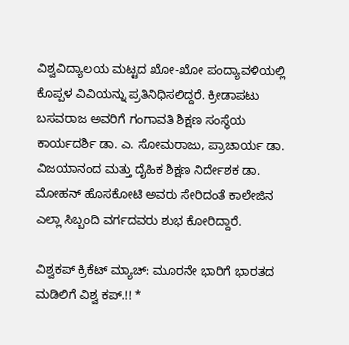ವಿಶ್ವವಿದ್ಯಾಲಯ ಮಟ್ಟದ ಖೋ-ಖೋ ಪಂದ್ಯಾವಳಿಯಲ್ಲಿ ಕೊಪ್ಪಳ ವಿವಿಯನ್ನು ಪ್ರತಿನಿಧಿಸಲಿದ್ದರೆ. ಕ್ರೀಡಾಪಟು ಬಸವರಾಜ ಅವರಿಗೆ ಗಂಗಾವತಿ ಶಿಕ್ಷಣ ಸಂಸ್ಥೆಯ ಕಾರ್ಯದರ್ಶಿ ಡಾ. ಎ. ಸೋಮರಾಜು, ಪ್ರಾಚಾರ್ಯ ಡಾ. ವಿಜಯಾನಂದ ಮತ್ತು ದೈಹಿಕ ಶಿಕ್ಷಣ ನಿರ್ದೇಶಕ ಡಾ. ಮೋಹನ್ ಹೊಸಕೋಟಿ ಅವರು ಸೇರಿದಂತೆ ಕಾಲೇಜಿನ ಎಲ್ಲಾ ಸಿಬ್ಬಂದಿ ವರ್ಗದವರು ಶುಭ ಕೋರಿದ್ದಾರೆ.

ವಿಶ್ವಕಪ್ ಕ್ರಿಕೆಟ್ ಮ್ಯಾಚ್: ಮೂರನೇ ಭಾರಿಗೆ ಭಾರತದ ಮಡಿಲಿಗೆ ವಿಶ್ವ ಕಪ್.!! *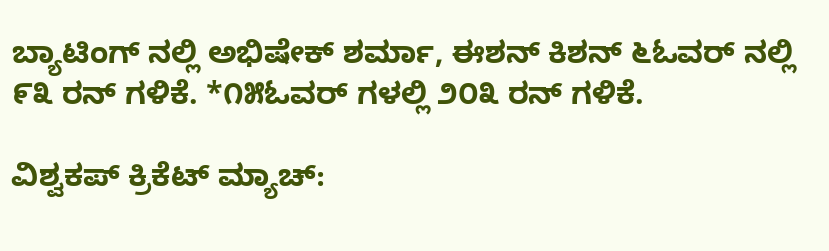ಬ್ಯಾಟಿಂಗ್ ನಲ್ಲಿ ಅಭಿಷೇಕ್ ಶರ್ಮಾ, ಈಶನ್ ಕಿಶನ್ ೬ಓವರ್ ನಲ್ಲಿ ೯೩ ರನ್ ಗಳಿಕೆ. *೧೫ಓವರ್ ಗಳಲ್ಲಿ ೨೦೩ ರನ್ ಗಳಿಕೆ.

ವಿಶ್ವಕಪ್ ಕ್ರಿಕೆಟ್ ಮ್ಯಾಚ್: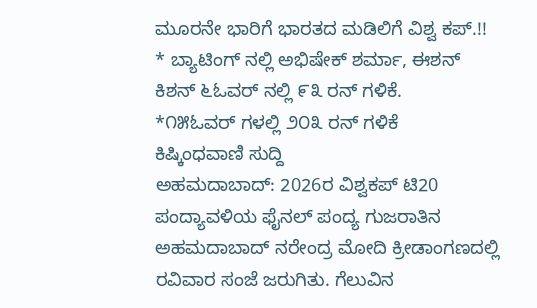ಮೂರನೇ ಭಾರಿಗೆ ಭಾರತದ ಮಡಿಲಿಗೆ ವಿಶ್ವ ಕಪ್.!!
* ಬ್ಯಾಟಿಂಗ್ ನಲ್ಲಿ ಅಭಿಷೇಕ್ ಶರ್ಮಾ, ಈಶನ್ ಕಿಶನ್ ೬ಓವರ್ ನಲ್ಲಿ ೯೩ ರನ್ ಗಳಿಕೆ.
*೧೫ಓವರ್ ಗಳಲ್ಲಿ ೨೦೩ ರನ್ ಗಳಿಕೆ
ಕಿಷ್ಕಿಂಧವಾಣಿ ಸುದ್ದಿ
ಅಹಮದಾಬಾದ್: 2026ರ ವಿಶ್ವಕಪ್ ಟಿ20 ಪಂದ್ಯಾವಳಿಯ ಫೈನಲ್ ಪಂದ್ಯ ಗುಜರಾತಿನ ಅಹಮದಾಬಾದ್ ನರೇಂದ್ರ ಮೋದಿ ಕ್ರೀಡಾಂಗಣದಲ್ಲಿ ರವಿವಾರ ಸಂಜೆ ಜರುಗಿತು. ಗೆಲುವಿನ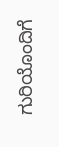ಗುರಿಯೊಂದಿಗೆ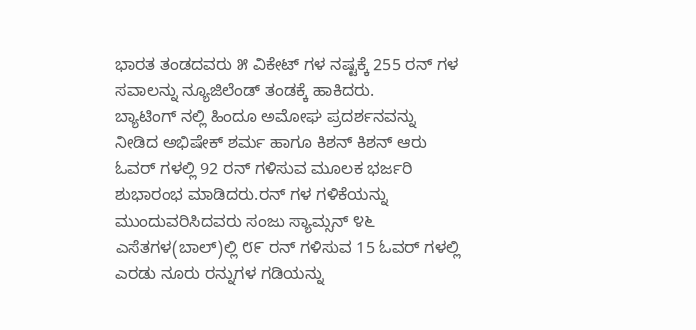ಭಾರತ ತಂಡದವರು ೫ ವಿಕೇಟ್‌ ಗಳ ನಷ್ಟಕ್ಕೆ 255 ರನ್ ಗಳ ಸವಾಲನ್ನು ನ್ಯೂಜಿಲೆಂಡ್ ತಂಡಕ್ಕೆ ಹಾಕಿದರು.
ಬ್ಯಾಟಿಂಗ್ ನಲ್ಲಿ ಹಿಂದೂ ಅಮೋಘ ಪ್ರದರ್ಶನವನ್ನು ನೀಡಿದ ಅಭಿಷೇಕ್ ಶರ್ಮ ಹಾಗೂ ಕಿಶನ್ ಕಿಶನ್ ಆರು ಓವರ್ ಗಳಲ್ಲಿ 92 ರನ್ ಗಳಿಸುವ ಮೂಲಕ ಭರ್ಜರಿ ಶುಭಾರಂಭ ಮಾಡಿದರು.ರನ್ ಗಳ ಗಳಿಕೆಯನ್ನು ಮುಂದುವರಿಸಿದವರು ಸಂಜು ಸ್ಯಾಮ್ಸನ್ ೪೬ ಎಸೆತಗಳ(ಬಾಲ್)ಲ್ಲಿ ೮೯ ರನ್ ಗಳಿಸುವ 15 ಓವರ್ ಗಳಲ್ಲಿ ಎರಡು ನೂರು ರನ್ನುಗಳ ಗಡಿಯನ್ನು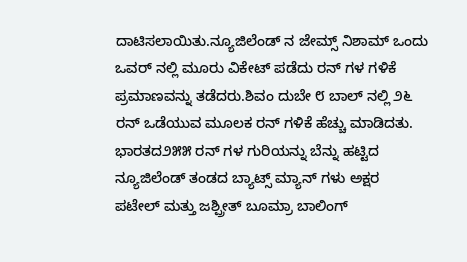ದಾಟಿಸಲಾಯಿತು.ನ್ಯೂಜಿಲೆಂಡ್ ನ ಜೇಮ್ಸ್ ನಿಶಾಮ್ ಒಂದು ಒವರ್ ನಲ್ಲಿ ಮೂರು ವಿಕೇಟ್‌ ಪಡೆದು ರನ್ ಗಳ ಗಳಿಕೆ ಪ್ರಮಾಣವನ್ನು ತಡೆದರು.ಶಿವಂ ದುಬೇ ೮ ಬಾಲ್ ನಲ್ಲಿ ೨೬ ರನ್ ಒಡೆಯುವ ಮೂಲಕ ರನ್ ಗಳಿಕೆ ಹೆಚ್ಚು ಮಾಡಿದತು.
ಭಾರತದ೨೫೫ ರನ್ ಗಳ ಗುರಿಯನ್ನು ಬೆನ್ನು ಹಟ್ಟಿದ ನ್ಯೂಜಿಲೆಂಡ್ ತಂಡದ ಬ್ಯಾಟ್ಸ್ ಮ್ಯಾನ್ ಗಳು ಅಕ್ಷರ ಪಟೇಲ್ ಮತ್ತು ಜಶ್ಪ್ರೀತ್ ಬೂಮ್ರಾ ಬಾಲಿಂಗ್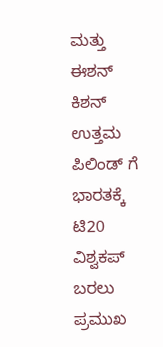ಮತ್ತು ಈಶನ್ ಕಿಶನ್ ಉತ್ತಮ ಪಿಲಿಂಡ್ ಗೆ ಭಾರತಕ್ಕೆ ಟಿ20 ವಿಶ್ವಕಪ್ ಬರಲು ಪ್ರಮುಖ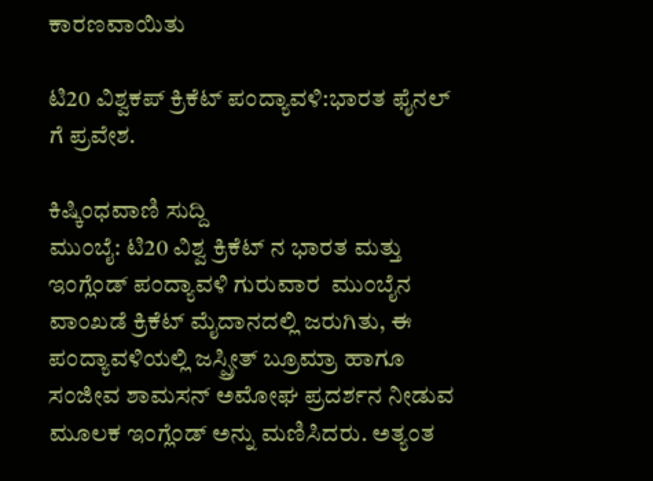ಕಾರಣವಾಯಿತು

ಟಿ20 ವಿಶ್ವಕಪ್ ಕ್ರಿಕೆಟ್ ಪಂದ್ಯಾವಳಿ:ಭಾರತ ಫೈನಲ್ ಗೆ ಪ್ರವೇಶ.

ಕಿಷ್ಕಿಂಧವಾಣಿ ಸುದ್ದಿ
ಮುಂಬೈ: ಟಿ20 ವಿಶ್ವ ಕ್ರಿಕೆಟ್ ನ ಭಾರತ ಮತ್ತು ಇಂಗ್ಲೆಂಡ್ ಪಂದ್ಯಾವಳಿ ಗುರುವಾರ  ಮುಂಬೈನ ವಾಂಖಡೆ ಕ್ರಿಕೆಟ್ ಮೈದಾನದಲ್ಲಿ ಜರುಗಿತು, ಈ ಪಂದ್ಯಾವಳಿಯಲ್ಲಿ ಜಸ್ಪ್ರೀತ್ ಬ್ರೂಮ್ರಾ ಹಾಗೂ ಸಂಜೀವ ಶಾಮಸನ್ ಅಮೋಘ ಪ್ರದರ್ಶನ ನೀಡುವ ಮೂಲಕ ಇಂಗ್ಲೆಂಡ್ ಅನ್ನು ಮಣಿಸಿದರು. ಅತ್ಯಂತ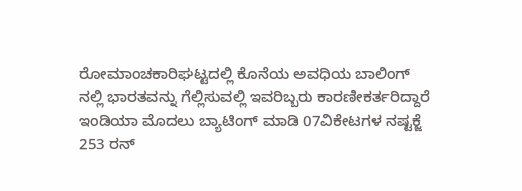ರೋಮಾಂಚಕಾರಿಘಟ್ಟದಲ್ಲಿ ಕೊನೆಯ ಅವಧಿಯ ಬಾಲಿಂಗ್ ನಲ್ಲಿ ಭಾರತವನ್ನು ಗೆಲ್ಲಿಸುವಲ್ಲಿ ಇವರಿಬ್ಬರು ಕಾರಣೀಕರ್ತರಿದ್ದಾರೆ
ಇಂಡಿಯಾ ಮೊದಲು ಬ್ಯಾಟಿಂಗ್ ಮಾಡಿ 07ವಿಕೇಟಗಳ ನಷ್ಟಕ್ಜೆ
253 ರನ್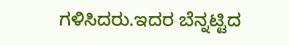ಗಳಿಸಿದರು.ಇದರ ಬೆನ್ನಟ್ಟಿದ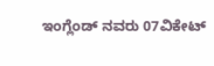ಇಂಗ್ಲೆಂಡ್ ನವರು 07ವಿಕೇಟ್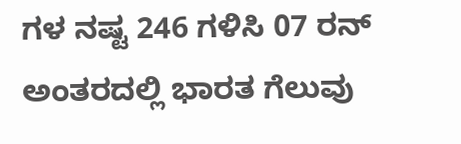ಗಳ ನಷ್ಟ 246 ಗಳಿಸಿ 07 ರನ್ ಅಂತರದಲ್ಲಿ ಭಾರತ ಗೆಲುವು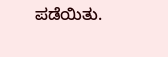ಪಡೆಯಿತು.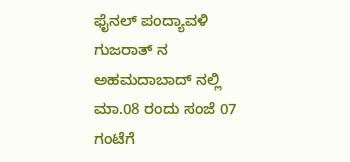ಫೈನಲ್ ಪಂದ್ಯಾವಳಿ ಗುಜರಾತ್ ನ ಅಹಮದಾಬಾದ್ ನಲ್ಲಿ ಮಾ.08 ರಂದು ಸಂಜೆ 07 ಗಂಟೆಗೆ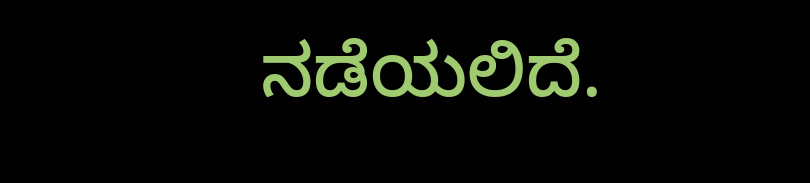ನಡೆಯಲಿದೆ.